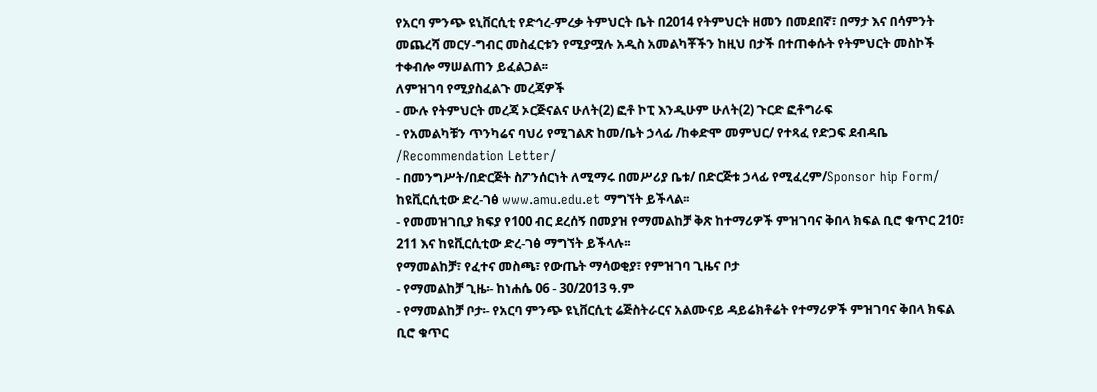የአርባ ምንጭ ዩኒቨርሲቲ የድኅረ-ምረቃ ትምህርት ቤት በ2014 የትምህርት ዘመን በመደበኛ፣ በማታ እና በሳምንት መጨረሻ መርሃ-ግብር መስፈርቱን የሚያሟሉ አዲስ አመልካቾችን ከዚህ በታች በተጠቀሱት የትምህርት መስኮች ተቀብሎ ማሠልጠን ይፈልጋል፡፡
ለምዝገባ የሚያስፈልጉ መረጃዎች
- ሙሉ የትምህርት መረጃ ኦርጅናልና ሁለት(2) ፎቶ ኮፒ እንዲሁም ሁለት(2) ጉርድ ፎቶግራፍ
- የአመልካቹን ጥንካሬና ባህሪ የሚገልጽ ከመ/ቤት ኃላፊ /ከቀድሞ መምህር/ የተጻፈ የድጋፍ ደብዳቤ /Recommendation Letter/
- በመንግሥት/በድርጅት ስፖንሰርነት ለሚማሩ በመሥሪያ ቤቱ/ በድርጅቱ ኃላፊ የሚፈረም/Sponsor hip Form/ ከዩቪርሲቲው ድረ-ገፅ www.amu.edu.et ማግኘት ይችላል፡፡
- የመመዝገቢያ ክፍያ የ100 ብር ደረሰኝ በመያዝ የማመልከቻ ቅጽ ከተማሪዎች ምዝገባና ቅበላ ክፍል ቢሮ ቁጥር 210፣ 211 እና ከዩቪርሲቲው ድረ-ገፅ ማግኘት ይችላሉ፡፡
የማመልከቻ፣ የፈተና መስጫ፣ የውጤት ማሳወቂያ፣ የምዝገባ ጊዜና ቦታ
- የማመልከቻ ጊዜ፡- ከነሐሴ 06 - 30/2013 ዓ.ም
- የማመልከቻ ቦታ፡- የአርባ ምንጭ ዩኒቨርሲቲ ሬጅስትራርና አልሙናይ ዳይሬክቶሬት የተማሪዎች ምዝገባና ቅበላ ክፍል ቢሮ ቁጥር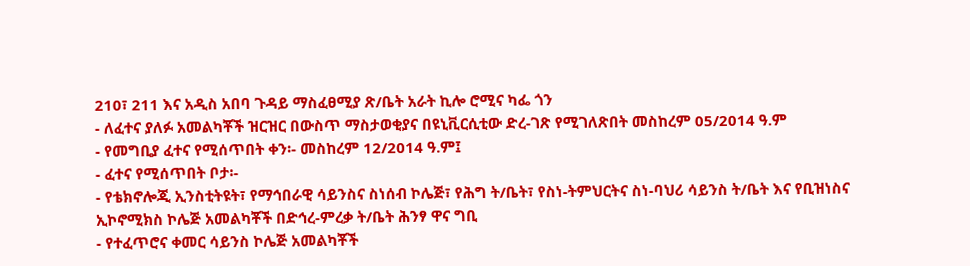210፣ 211 እና አዲስ አበባ ጉዳይ ማስፈፀሚያ ጽ/ቤት አራት ኪሎ ሮሚና ካፌ ጎን
- ለፈተና ያለፉ አመልካቾች ዝርዝር በውስጥ ማስታወቂያና በዩኒቪርሲቲው ድረ-ገጽ የሚገለጽበት መስከረም 05/2014 ዓ.ም
- የመግቢያ ፈተና የሚሰጥበት ቀን፡- መስከረም 12/2014 ዓ.ም፤
- ፈተና የሚሰጥበት ቦታ፡-
- የቴክኖሎጂ ኢንስቲትዩት፣ የማኅበራዊ ሳይንስና ስነሰብ ኮሌጅ፣ የሕግ ት/ቤት፣ የስነ-ትምህርትና ስነ-ባህሪ ሳይንስ ት/ቤት እና የቢዝነስና ኢኮኖሚክስ ኮሌጅ አመልካቾች በድኅረ-ምረቃ ት/ቤት ሕንፃ ዋና ግቢ
- የተፈጥሮና ቀመር ሳይንስ ኮሌጅ አመልካቾች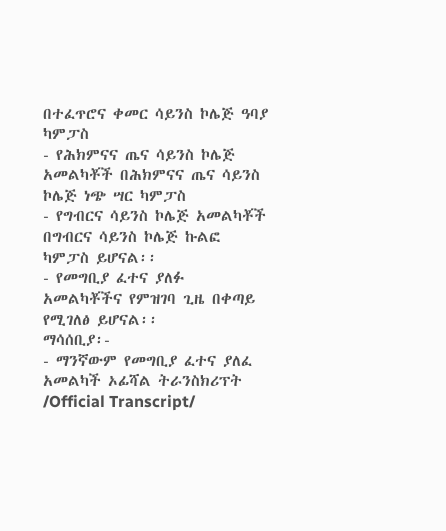በተፈጥሮና ቀመር ሳይንስ ኮሌጅ ዓባያ ካምፓስ
- የሕክምናና ጤና ሳይንስ ኮሌጅ አመልካቾች በሕክምናና ጤና ሳይንስ ኮሌጅ ነጭ ሣር ካምፓስ
- የግብርና ሳይንስ ኮሌጅ አመልካቾች በግብርና ሳይንስ ኮሌጅ ኩልፎ ካምፓስ ይሆናል፡፡
- የመግቢያ ፈተና ያለፉ አመልካቾችና የምዝገባ ጊዜ በቀጣይ የሚገለፅ ይሆናል፡፡
ማሳሰቢያ፡-
- ማንኛውም የመግቢያ ፈተና ያለፈ አመልካች ኦፊሻል ትራንስክሪፕት /Official Transcript/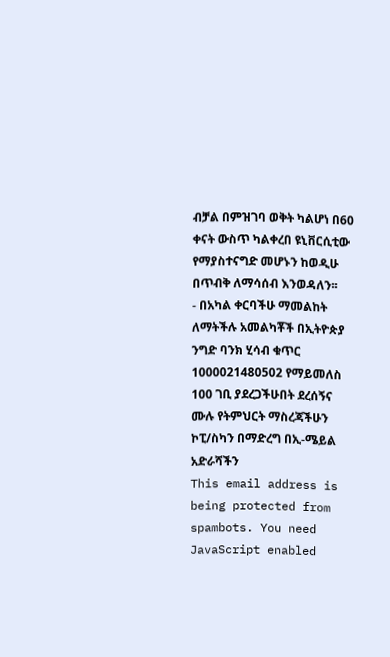ብቻል በምዝገባ ወቅት ካልሆነ በ60 ቀናት ውስጥ ካልቀረበ ዩኒቨርሲቲው የማያስተናግድ መሆኑን ከወዲሁ በጥብቅ ለማሳሰብ እንወዳለን፡፡
- በአካል ቀርባችሁ ማመልከት ለማትችሉ አመልካቾች በኢትዮጵያ ንግድ ባንክ ሂሳብ ቁጥር 1000021480502 የማይመለስ 100 ገቢ ያደረጋችሁበት ደረሰኝና ሙሉ የትምህርት ማስረጃችሁን ኮፒ/ስካን በማድረግ በኢ-ሜይል አድራሻችን
This email address is being protected from spambots. You need JavaScript enabled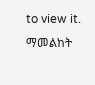to view it. ማመልከት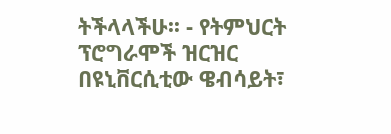ትችላላችሁ፡፡ - የትምህርት ፕሮግራሞች ዝርዝር በዩኒቨርሲቲው ዌብሳይት፣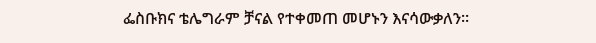ፌስቡክና ቴሌግራም ቻናል የተቀመጠ መሆኑን እናሳውቃለን፡፡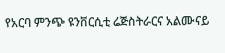የአርባ ምንጭ ዩንቨርሲቲ ሬጅስትራርና አልሙናይ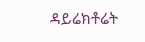ዳይሬክቶሬት